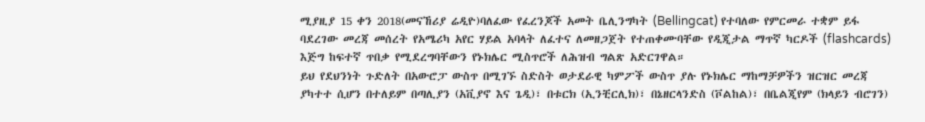ሚያዚያ 15 ቀን 2018(መናኸሪያ ሬዲዮ)ባለፈው የፈረንጆች አመት ቤሊንግካት (Bellingcat) የተባለው የምርመራ ተቋም ይፋ ባደረገው መረጃ መሰረት የአሜሪካ አየር ሃይል አባላት ለፈተና ለመዘጋጀት የተጠቀሙባቸው የዲጂታል ማጥኛ ካርዶች (flashcards) እጅግ ከፍተኛ ጥበቃ የሚደረግባቸውን የኑክሌር ሚስጥሮች ለሕዝብ ግልጽ አድርገዋል።
ይህ የደህንነት ጉድለት በአውሮፓ ውስጥ በሚገኙ ስድስት ወታደራዊ ካምፖች ውስጥ ያሉ የኑክሌር ማከማቻዎችን ዝርዝር መረጃ ያካተተ ሲሆን በተለይም በጣሊያን (አቪያኖ እና ጌዲ)፣ በቱርክ (ኢንቺርሊክ)፣ በኔዘርላንድስ (ቮልከል)፣ በቤልጂየም (ክላይን ብሮገን)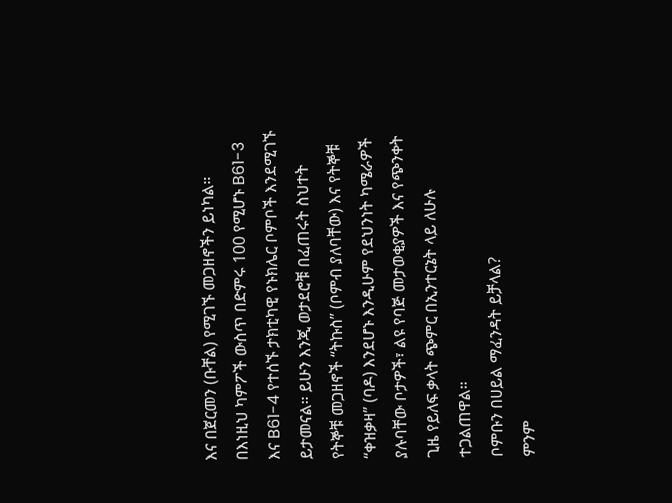እና በጀርመን (ቡቸል) የሚገኙ መጋዘኖችን ይነካል።
በእነዚህ ካምፖች ውስጥ በድምሩ 100 የሚሆኑ B61-3 እና B61-4 የተሰኙ ታክቲካዊ የኑክሌር ቦምቦች እንደሚገኙ ይታመናል። ይሁን እንጂ ወታደሮቹ በፈጠሩት ስህተት የትኞቹ መጋዘኖች “ትኩስ” (ቦምብ ያለባቸው) እና የትኞቹ “ቀዝቃዛ” (ባዶ) እንደሆኑ እንዲሁም የደህንነት ካሜራዎች ያሉባቸው ቦታዎች፣ ልዩ የባጅ መታወቂያዎች እና የጭንቀት ጊዜ የይለፍ ቃላት ጭምር በኢንተርኔት ላይ ለሁሉ ተጋልጠዋል።
ቦምቡን በሀይል ማፈንዳት ይቻላል?
ምንም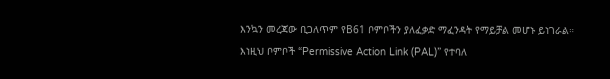እንኳን መረጃው ቢጋለጥም የB61 ቦምቦችን ያለፈቃድ ማፈንዳት የማይቻል መሆኑ ይነገራል። እነዚህ ቦምቦች “Permissive Action Link (PAL)” የተባለ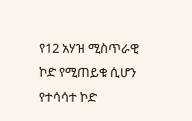የ12 አሃዝ ሚስጥራዊ ኮድ የሚጠይቁ ሲሆን የተሳሳተ ኮድ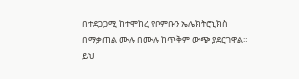በተደጋጋሚ ከተሞከረ የቦምቡን ኤሌክትሮኒክስ በማቃጠል ሙሉ በሙሉ ከጥቅም ውጭ ያደርገዋል።
ይህ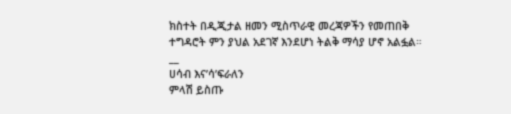ክስተት በዲጂታል ዘመን ሚስጥራዊ መረጃዎችን የመጠበቅ ተግዳሮት ምን ያህል አደገኛ እንደሆነ ትልቅ ማሳያ ሆኖ አልፏል።
__
ሀሳብ እና’ሳ’ፍራለን
ምላሽ ይስጡ